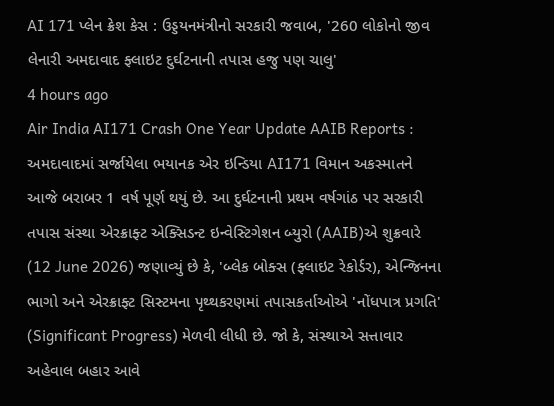AI 171 પ્લેન ક્રેશ કેસ : ઉડ્ડયનમંત્રીનો સરકારી જવાબ, '260 લોકોનો જીવ લેનારી અમદાવાદ ફ્લાઇટ દુર્ઘટનાની તપાસ હજુ પણ ચાલુ'
4 hours ago
Air India AI171 Crash One Year Update AAIB Reports : અમદાવાદમાં સર્જાયેલા ભયાનક એર ઇન્ડિયા AI171 વિમાન અકસ્માતને આજે બરાબર 1 વર્ષ પૂર્ણ થયું છે. આ દુર્ઘટનાની પ્રથમ વર્ષગાંઠ પર સરકારી તપાસ સંસ્થા એરક્રાફ્ટ એક્સિડન્ટ ઇન્વેસ્ટિગેશન બ્યુરો (AAIB)એ શુક્રવારે (12 June 2026) જણાવ્યું છે કે, 'બ્લેક બોક્સ (ફ્લાઇટ રેકોર્ડર), એન્જિનના ભાગો અને એરક્રાફ્ટ સિસ્ટમના પૃથ્થકરણમાં તપાસકર્તાઓએ 'નોંધપાત્ર પ્રગતિ' (Significant Progress) મેળવી લીધી છે. જો કે, સંસ્થાએ સત્તાવાર અહેવાલ બહાર આવે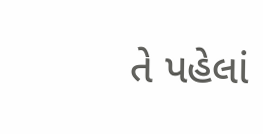તે પહેલાં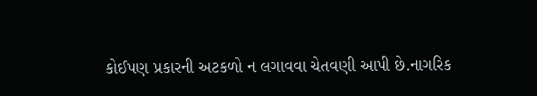કોઈપણ પ્રકારની અટકળો ન લગાવવા ચેતવણી આપી છે.નાગરિક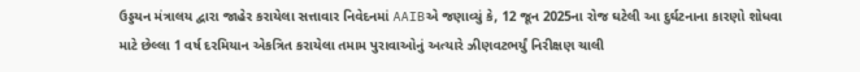ઉડ્ડયન મંત્રાલય દ્વારા જાહેર કરાયેલા સત્તાવાર નિવેદનમાં AAIBએ જણાવ્યું કે, 12 જૂન 2025ના રોજ ઘટેલી આ દુર્ઘટનાના કારણો શોધવા માટે છેલ્લા 1 વર્ષ દરમિયાન એકત્રિત કરાયેલા તમામ પુરાવાઓનું અત્યારે ઝીણવટભર્યું નિરીક્ષણ ચાલી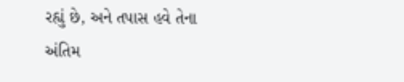રહ્યું છે, અને તપાસ હવે તેના અંતિમ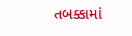તબક્કામાં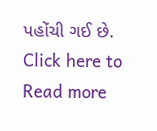પહોંચી ગઈ છે.
Click here to Read more